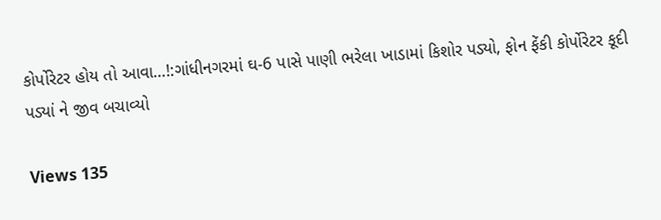કોર્પોરેટર હોય તો આવા…!:ગાંધીનગરમાં ઘ-6 પાસે પાણી ભરેલા ખાડામાં કિશોર પડ્યો, ફોન ફેંકી કોર્પોરેટર કૂદી પડ્યાં ને જીવ બચાવ્યો

Views 135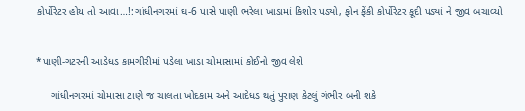કોર્પોરેટર હોય તો આવા…!:ગાંધીનગરમાં ઘ-6 પાસે પાણી ભરેલા ખાડામાં કિશોર પડ્યો, ફોન ફેંકી કોર્પોરેટર કૂદી પડ્યાં ને જીવ બચાવ્યો

                                                                                                                                                                                                                                                                                                                                                                                                                                                                                                                                                           *પાણી-ગટરની આડેધડ કામગીરીમાં પડેલા ખાડા ચોમાસામાં કોઈનો જીવ લેશે

     ગાંધીનગરમાં ચોમાસા ટાણે જ ચાલતા ખોદકામ અને આદેધડ થતું પુરાણ કેટલું ગંભીર બની શકે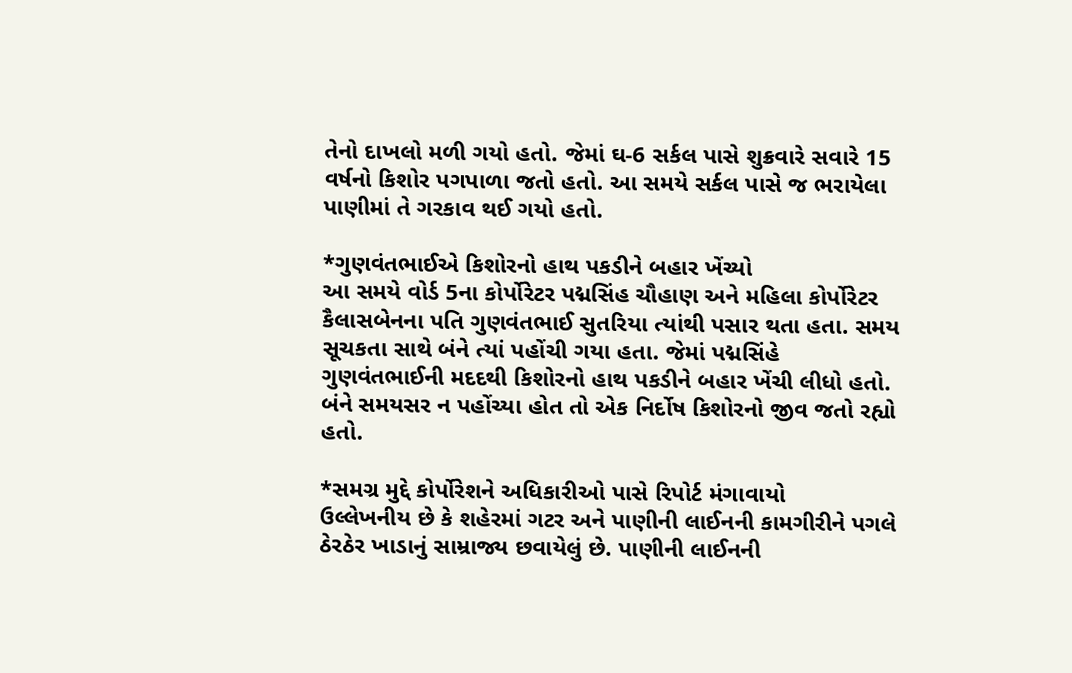તેનો દાખલો મળી ગયો હતો. જેમાં ઘ-6 સર્કલ પાસે શુક્રવારે સવારે 15 વર્ષનો કિશોર પગપાળા જતો હતો. આ સમયે સર્કલ પાસે જ ભરાયેલા પાણીમાં તે ગરકાવ થઈ ગયો હતો.

*ગુણવંતભાઈએ કિશોરનો હાથ પકડીને બહાર ખેંચ્યો
આ સમયે વોર્ડ 5ના કોર્પોરેટર પદ્મસિંહ ચૌહાણ અને મહિલા કોર્પોરેટર કૈલાસબેનના પતિ ગુણવંતભાઈ સુતરિયા ત્યાંથી પસાર થતા હતા. સમય સૂચકતા સાથે બંને ત્યાં પહોંચી ગયા હતા. જેમાં પદ્મસિંહે ગુણવંતભાઈની મદદથી કિશોરનો હાથ પકડીને બહાર ખેંચી લીધો હતો. બંને સમયસર ન પહોંચ્યા હોત તો એક નિર્દોષ કિશોરનો જીવ જતો રહ્યો હતો.

*સમગ્ર મુદ્દે કોર્પોરેશને અધિકારીઓ પાસે રિપોર્ટ મંગાવાયો
ઉલ્લેખનીય છે કે શહેરમાં ગટર અને પાણીની લાઈનની કામગીરીને પગલે ઠેરઠેર ખાડાનું સામ્રાજ્ય છવાયેલું છે. પાણીની લાઈનની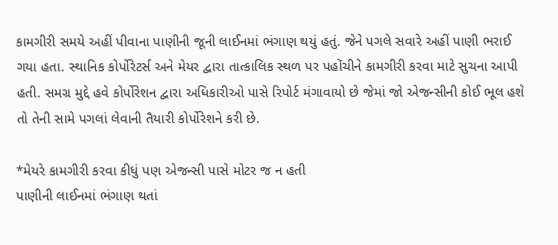કામગીરી સમયે અહીં પીવાના પાણીની જૂની લાઈનમાં ભંગાણ થયું હતું. જેને પગલે સવારે અહીં પાણી ભરાઈ ગયા હતા. સ્થાનિક કોર્પોરેટર્સ અને મેયર દ્વારા તાત્કાલિક સ્થળ પર પહોંચીને કામગીરી કરવા માટે સુચના આપી હતી. સમગ્ર મુદ્દે હવે કોર્પોરેશન દ્વારા અધિકારીઓ પાસે રિપોર્ટ મંગાવાયો છે જેમાં જો એજન્સીની કોઈ ભૂલ હશે તો તેની સામે પગલાં લેવાની તૈયારી કોર્પોરેશને કરી છે.

*મેયરે કામગીરી કરવા કીધું પણ એજન્સી પાસે મોટર જ ન હતી
પાણીની લાઈનમાં ભંગાણ થતાં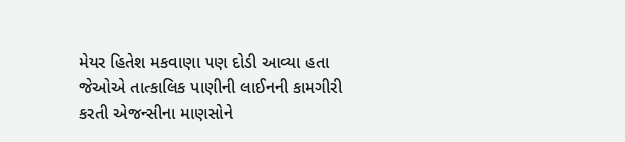મેયર હિતેશ મકવાણા પણ દોડી આવ્યા હતા જેઓએ તાત્કાલિક પાણીની લાઈનની કામગીરી કરતી એજન્સીના માણસોને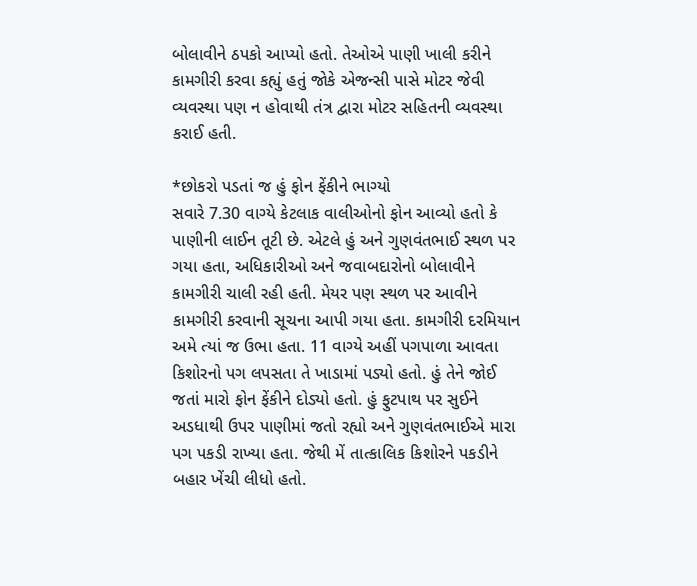બોલાવીને ઠપકો આપ્યો હતો. તેઓએ પાણી ખાલી કરીને કામગીરી કરવા કહ્યું હતું જોકે એજન્સી પાસે મોટર જેવી વ્યવસ્થા પણ ન હોવાથી તંત્ર દ્વારા મોટર સહિતની વ્યવસ્થા કરાઈ હતી.

*છોકરો પડતાં જ હું ફોન ફેંકીને ભાગ્યો
સવારે 7.30 વાગ્યે કેટલાક વાલીઓનો ફોન આવ્યો હતો કે પાણીની લાઈન તૂટી છે. એટલે હું અને ગુણવંતભાઈ સ્થળ પર ગયા હતા, અધિકારીઓ અને જવાબદારોનો બોલાવીને કામગીરી ચાલી રહી હતી. મેયર પણ સ્થળ પર આવીને કામગીરી કરવાની સૂચના આપી ગયા હતા. કામગીરી દરમિયાન અમે ત્યાં જ ઉભા હતા. 11 વાગ્યે અહીં પગપાળા આવતા કિશોરનો પગ લપસતા તે ખાડામાં પડ્યો હતો. હું તેને જોઈ જતાં મારો ફોન ફેંકીને દોડ્યો હતો. હું ફુટપાથ પર સુઈને અડધાથી ઉપર પાણીમાં જતો રહ્યો અને ગુણવંતભાઈએ મારા પગ પકડી રાખ્યા હતા. જેથી મેં તાત્કાલિક કિશોરને પકડીને બહાર ખેંચી લીધો હતો.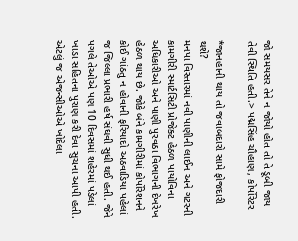જો સમયસર તેને ન જોયો હોત તો તે ડૂબી જાય તેવી સ્થિતિ હતી.> પદ્મસિંહ ચૌહાણ, કોર્પોરેટર

*જાનહાની થાય તો જવાબદારો સામે ફોજદારી થશે?
મનપા વિસ્તારમાં નવી પાણીની લાઈન અને ગટરની કામગીરી સ્માર્ટસિટી પ્રોજેક્ટ હેઠળ પાયોવિના અધિકારીઓ અને પાણી પુરવઠા વિભાગની દેખરેખ હેઠળ થાય છે. જોકે બંને કામગીરીમાં કોર્પોરેશનને કોઈ ગાંઠતુ ન હોવાની ફરિયાદો અઠવાડિયા પહેલાં જ જિલ્લા પ્રભારી હર્ષ સંઘવી સુધી થઈ હતી. જેને પગલે તેઓએ પણ 10 દિવસમાં શહેરમાં પડેલાં ખાડા સહિતના પુરાણ કરી દેવા સુચના આપી હતી. એટલું જ એજન્સીઓએ ખોદેલા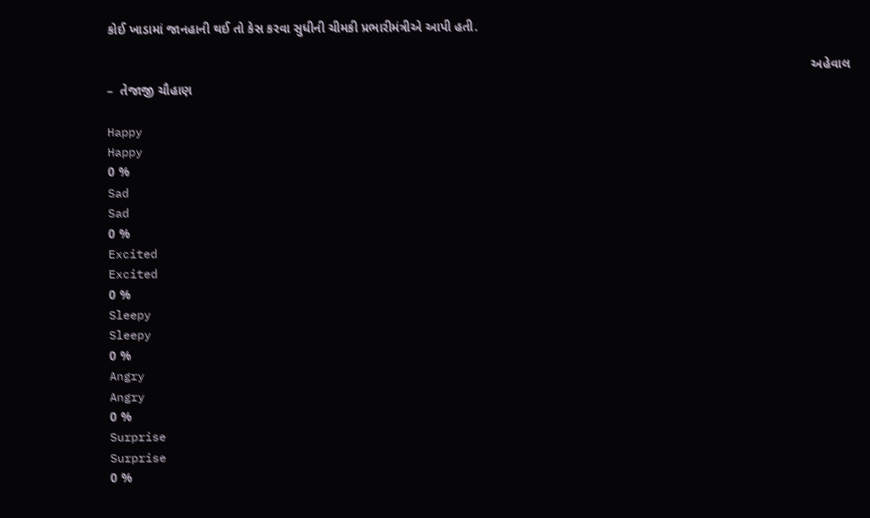કોઈ ખાડામાં જાનહાની થઈ તો કેસ કરવા સુધીની ચીમકી પ્રભારીમંત્રીએ આપી હતી.

                                                                                                                                                                                                    અહેવાલ –  તેજાજી ચૌહાણ

Happy
Happy
0 %
Sad
Sad
0 %
Excited
Excited
0 %
Sleepy
Sleepy
0 %
Angry
Angry
0 %
Surprise
Surprise
0 %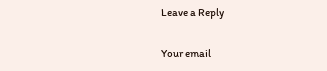Leave a Reply

Your email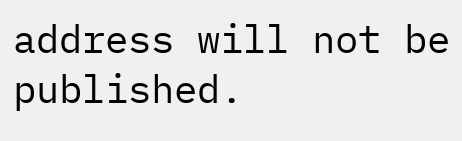address will not be published.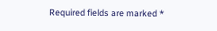Required fields are marked *